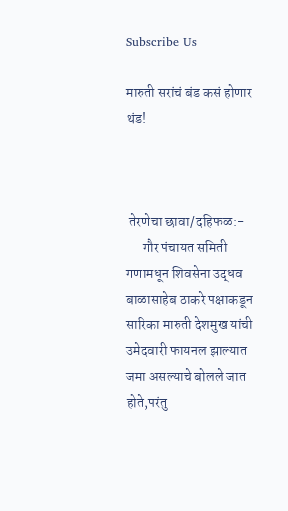Subscribe Us

मारुती सरांचं बंड कसं होणार थंड!



 तेरणेचा छावा/दहिफळ:-
      गौर पंचायत समिती गणामधून शिवसेना उद्धव बाळासाहेब ठाकरे पक्षाकडून सारिका मारुती देशमुख यांची उमेदवारी फायनल झाल्यात जमा असल्याचे बोलले जात होते,परंतु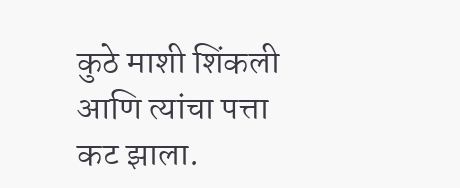कुठे माशी शिंकली आणि त्यांचा पत्ता कट झाला.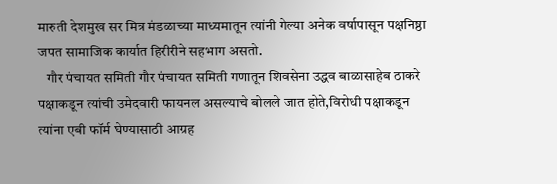मारुती देशमुख सर मित्र मंडळाच्या माध्यमातून त्यांनी गेल्या अनेक वर्षापासून पक्षनिष्ठा जपत सामाजिक कार्यात हिरीरीने सहभाग असतो.
   गौर पंचायत समिती गौर पंचायत समिती गणातून शिवसेना उद्धव बाळासाहेब ठाकरे पक्षाकडून त्यांची उमेदवारी फायनल असल्याचे बोलले जात होते,विरोधी पक्षाकडून त्यांना एबी फॉर्म घेण्यासाठी आग्रह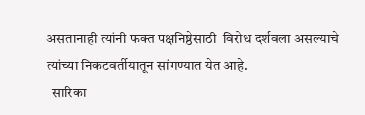असतानाही त्यांनी फक्त पक्षनिष्ठेसाठी  विरोध दर्शवला असल्याचे त्यांच्या निकटवर्तीयातून सांगण्यात येत आहे.
  सारिका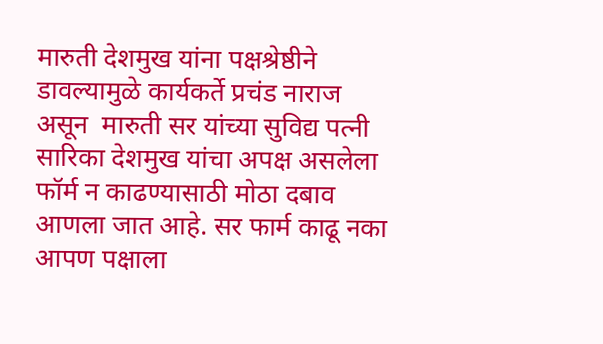मारुती देशमुख यांना पक्षश्रेष्ठीने डावल्यामुळे कार्यकर्ते प्रचंड नाराज असून  मारुती सर यांच्या सुविद्य पत्नी सारिका देशमुख यांचा अपक्ष असलेला फॉर्म न काढण्यासाठी मोठा दबाव आणला जात आहे. सर फार्म काढू नका आपण पक्षाला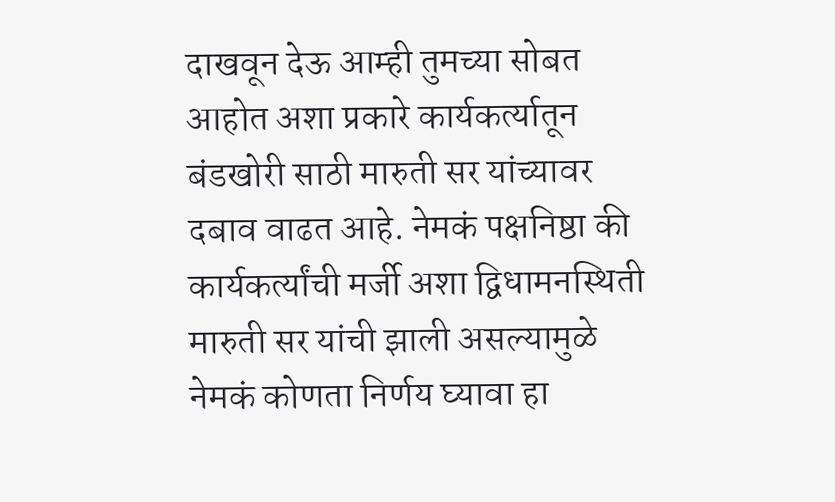दाखवून देऊ आम्ही तुमच्या सोबत आहोत अशा प्रकारे कार्यकर्त्यातून बंडखोरी साठी मारुती सर यांच्यावर दबाव वाढत आहे. नेमकं पक्षनिष्ठा की कार्यकर्त्यांची मर्जी अशा द्विधामनस्थिती मारुती सर यांची झाली असल्यामुळे नेमकं कोणता निर्णय घ्यावा हा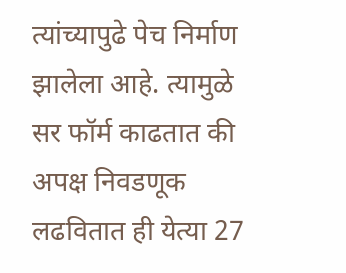त्यांच्यापुढे पेच निर्माण झालेला आहे. त्यामुळे सर फॉर्म काढतात की अपक्ष निवडणूक लढवितात ही येत्या 27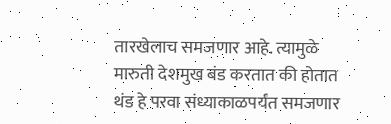तारखेलाच समजणार आहे. त्यामुळे मारुती देशमुख बंड करतात की होतात थंड हे परवा संध्याकाळपर्यंत समजणार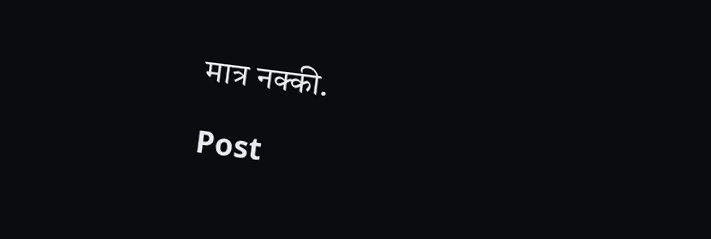मात्र नक्की.

Post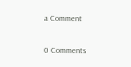a Comment

0 Comments